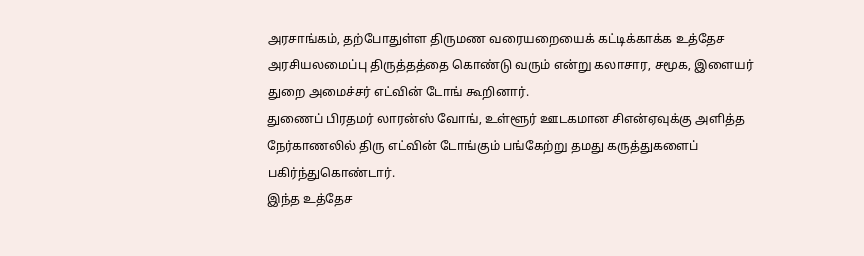அரசாங்கம், தற்போதுள்ள திருமண வரையறையைக் கட்டிக்காக்க உத்தேச அரசியலமைப்பு திருத்தத்தை கொண்டு வரும் என்று கலாசார, சமூக, இளையர் துறை அமைச்சர் எட்வின் டோங் கூறினார்.
துணைப் பிரதமர் லாரன்ஸ் வோங், உள்ளூர் ஊடகமான சிஎன்ஏவுக்கு அளித்த நேர்காணலில் திரு எட்வின் டோங்கும் பங்கேற்று தமது கருத்துகளைப் பகிர்ந்துகொண்டார்.
இந்த உத்தேச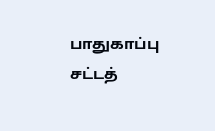பாதுகாப்பு சட்டத்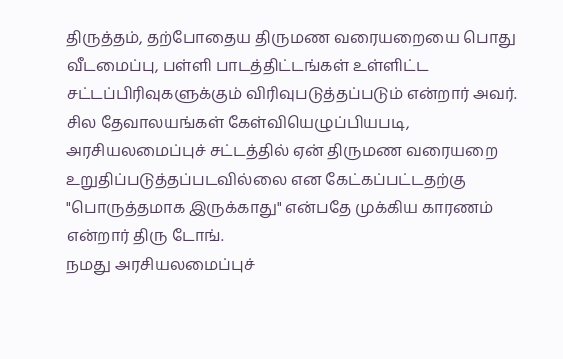திருத்தம், தற்போதைய திருமண வரையறையை பொது வீடமைப்பு, பள்ளி பாடத்திட்டங்கள் உள்ளிட்ட சட்டப்பிரிவுகளுக்கும் விரிவுபடுத்தப்படும் என்றார் அவர்.
சில தேவாலயங்கள் கேள்வியெழுப்பியபடி, அரசியலமைப்புச் சட்டத்தில் ஏன் திருமண வரையறை உறுதிப்படுத்தப்படவில்லை என கேட்கப்பட்டதற்கு "பொருத்தமாக இருக்காது" என்பதே முக்கிய காரணம் என்றார் திரு டோங்.
நமது அரசியலமைப்புச்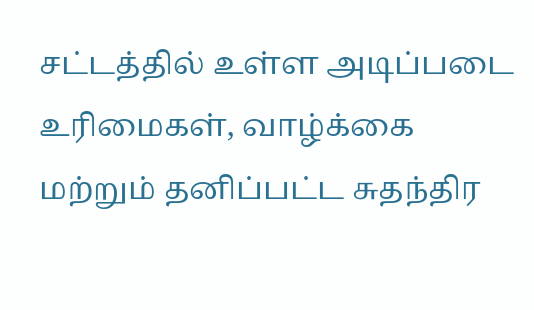சட்டத்தில் உள்ள அடிப்படை உரிமைகள், வாழ்க்கை மற்றும் தனிப்பட்ட சுதந்திர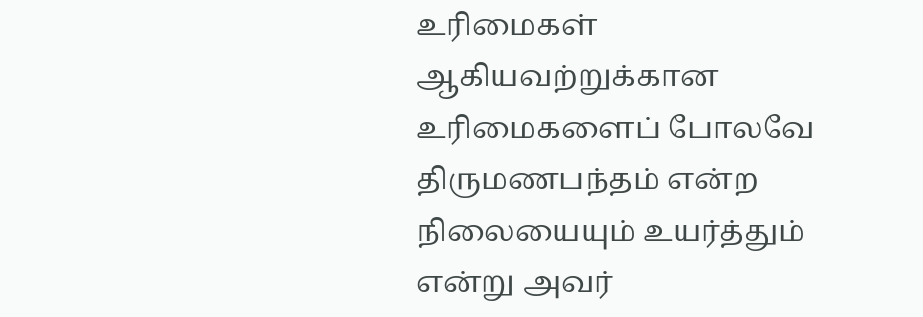உரிமைகள் ஆகியவற்றுக்கான உரிமைகளைப் போலவே திருமணபந்தம் என்ற நிலையையும் உயர்த்தும் என்று அவர்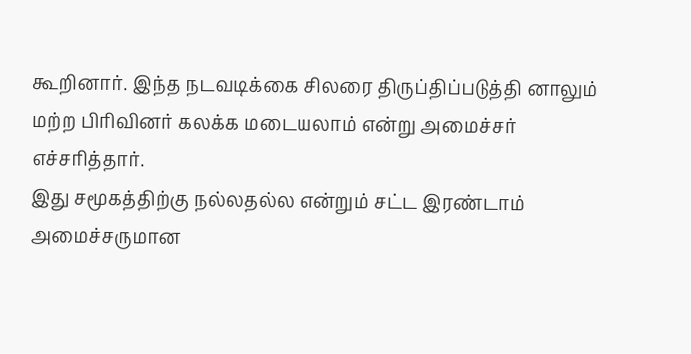கூறினார். இந்த நடவடிக்கை சிலரை திருப்திப்படுத்தி னாலும் மற்ற பிரிவினர் கலக்க மடையலாம் என்று அமைச்சர் எச்சரித்தார்.
இது சமூகத்திற்கு நல்லதல்ல என்றும் சட்ட இரண்டாம் அமைச்சருமான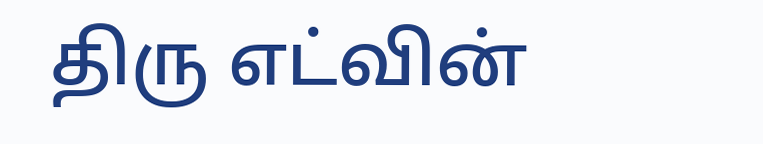திரு எட்வின்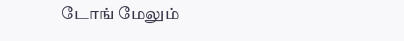டோங் மேலும்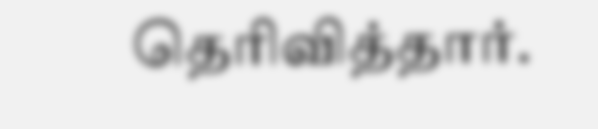தெரிவித்தார்.